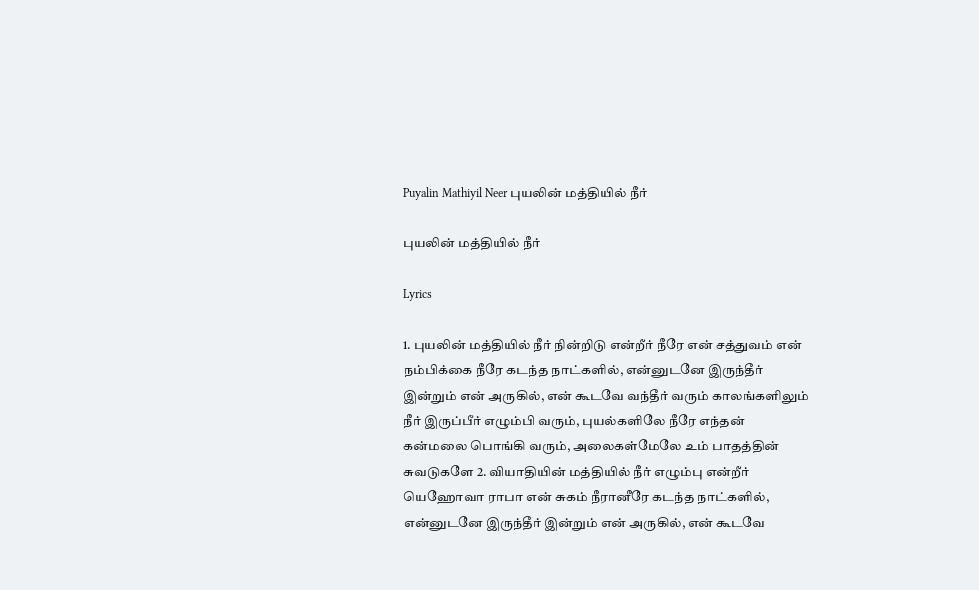Puyalin Mathiyil Neer புயலின் மத்தியில் நீர்

புயலின் மத்தியில் நீர்

Lyrics

1. புயலின் மத்தியில் நீர் நின்றிடு என்றீர் நீரே என் சத்துவம் என் நம்பிக்கை நீரே கடந்த நாட்களில், என்னுடனே இருந்தீர் இன்றும் என் அருகில், என் கூடவே வந்தீர் வரும் காலங்களிலும் நீர் இருப்பீர் எழும்பி வரும், புயல்களிலே நீரே எந்தன் கன்மலை பொங்கி வரும், அலைகள்மேலே உம் பாதத்தின் சுவடுகளே 2. வியாதியின் மத்தியில் நீர் எழும்பு என்றீர் யெஹோவா ராபா என் சுகம் நீரானீரே கடந்த நாட்களில், என்னுடனே இருந்தீர் இன்றும் என் அருகில், என் கூடவே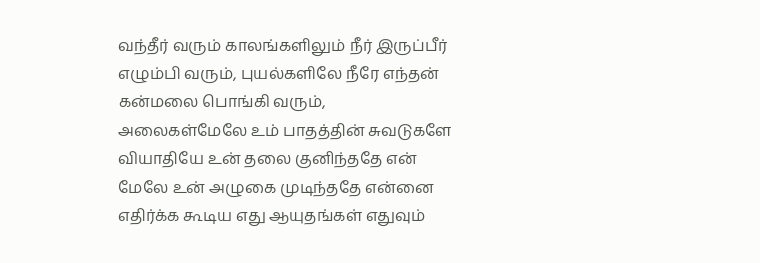வந்தீர் வரும் காலங்களிலும் நீர் இருப்பீர் எழும்பி வரும், புயல்களிலே நீரே எந்தன் கன்மலை பொங்கி வரும், அலைகள்மேலே உம் பாதத்தின் சுவடுகளே வியாதியே உன் தலை குனிந்ததே என் மேலே உன் அழுகை முடிந்ததே என்னை எதிர்க்க கூடிய எது ஆயுதங்கள் எதுவும்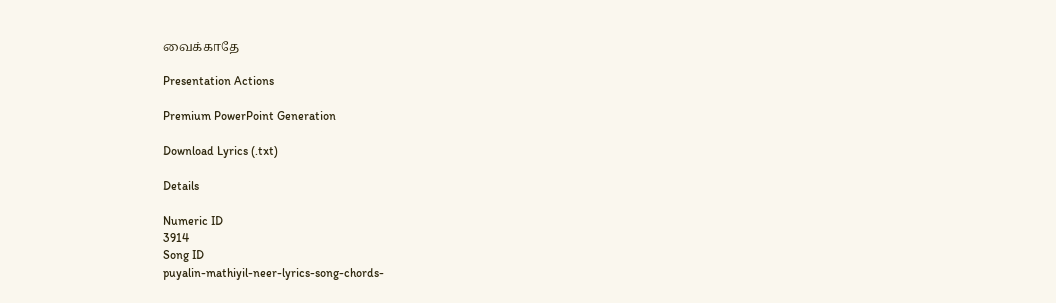வைக்காதே

Presentation Actions

Premium PowerPoint Generation

Download Lyrics (.txt)

Details

Numeric ID
3914
Song ID
puyalin-mathiyil-neer-lyrics-song-chords-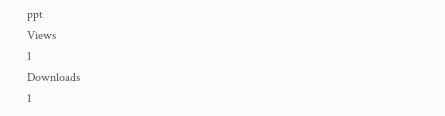ppt
Views
1
Downloads
1